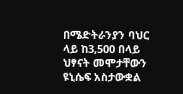በሜድትራንያን ባህር ላይ ከ3,500 በላይ ህፃናት መሞታቸውን ዩኒሴፍ አስታውቋል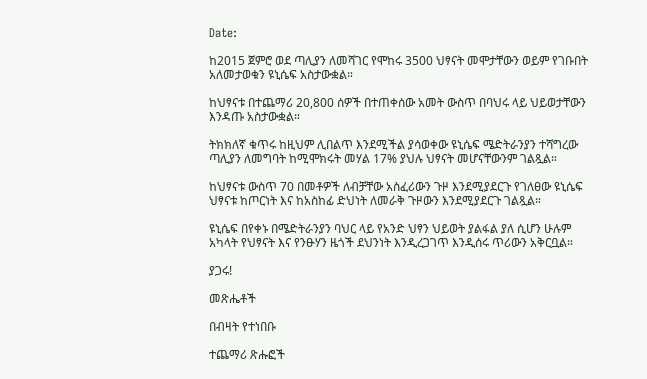Date:

ከ2015 ጀምሮ ወደ ጣሊያን ለመሻገር የሞከሩ 3500 ህፃናት መሞታቸውን ወይም የገቡበት አለመታወቁን ዩኒሴፍ አስታውቋል።

ከህፃናቱ በተጨማሪ 20,800 ሰዎች በተጠቀሰው አመት ውስጥ በባህሩ ላይ ህይወታቸውን እንዳጡ አስታውቋል።

ትክክለኛ ቁጥሩ ከዚህም ሊበልጥ እንደሚችል ያሳወቀው ዩኒሴፍ ሜድትራንያን ተሻግረው ጣሊያን ለመግባት ከሚሞክሩት መሃል 17% ያህሉ ህፃናት መሆናቸውንም ገልጿል።

ከህፃናቱ ውስጥ 70 በመቶዎች ለብቻቸው አስፈሪውን ጉዞ እንደሚያደርጉ የገለፀው ዩኒሴፍ ህፃናቱ ከጦርነት እና ከአስከፊ ድህነት ለመራቅ ጉዞውን እንደሚያደርጉ ገልጿል።

ዩኒሴፍ በየቀኑ በሜድትራንያን ባህር ላይ የአንድ ህፃን ህይወት ያልፋል ያለ ሲሆን ሁሉም አካላት የህፃናት እና የንፁሃን ዜጎች ደህንነት እንዲረጋገጥ እንዲሰሩ ጥሪውን አቅርቧል።

ያጋሩ!

መጽሔቶች

በብዛት የተነበቡ

ተጨማሪ ጽሑፎች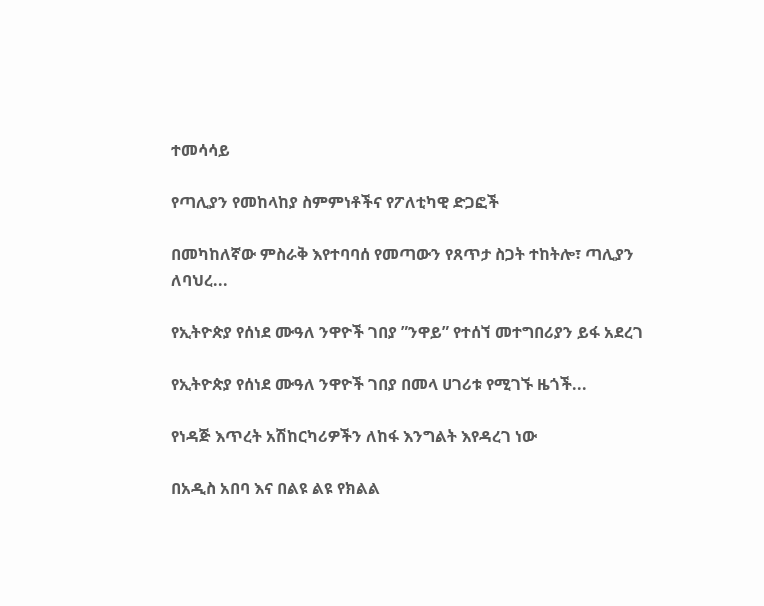ተመሳሳይ

የጣሊያን የመከላከያ ስምምነቶችና የፖለቲካዊ ድጋፎች

በመካከለኛው ምስራቅ እየተባባሰ የመጣውን የጸጥታ ስጋት ተከትሎ፣ ጣሊያን ለባህረ...

የኢትዮጵያ የሰነደ ሙዓለ ንዋዮች ገበያ ”ንዋይ” የተሰኘ መተግበሪያን ይፋ አደረገ

የኢትዮጵያ የሰነደ ሙዓለ ንዋዮች ገበያ በመላ ሀገሪቱ የሚገኙ ዜጎች...

የነዳጅ እጥረት አሽከርካሪዎችን ለከፋ እንግልት እየዳረገ ነው

በአዲስ አበባ እና በልዩ ልዩ የክልል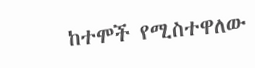ከተሞች የሚስተዋለው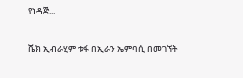የነዳጅ...

ሼክ ኢብራሂም ቱፋ በኢራን ኤምባሲ በመገኘት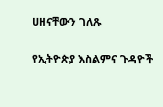ሀዘናቸውን ገለጹ

የኢትዮጵያ እስልምና ጉዳዮች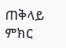ጠቅላይ ምክር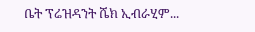ቤት ፕሬዝዳንት ሼክ ኢብራሂም...